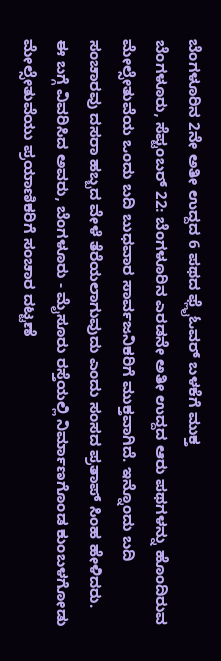ಬೆಂಗಳೂರಿನ 2ನೇ ಅತೀ ಉದ್ದದ 6 ಪಥದ ಫ್ಲೈಓವರ್ ಬಳಕೆಗೆ ಮುಕ್ತ
ಬೆಂಗಳೂರು, ಸೆಪ್ಟಂಬರ್ 22: ಬೆಂಗಳೂರಿನ ಎರಡನೇ ಅತೀ ಉದ್ದದ ಆರು ಪಥಗಳನ್ನು ಹೊಂದಿರುವ ಮೇಲ್ಸೇತುವೆಯ ಒಂದು ಬದಿ ಬುಧವಾರ ಸಾರ್ವಜನಿಕರಿಗೆ ಮುಕ್ತವಾಗಿದೆ. ಇನ್ನೊಂದು ಬದಿ ಸಂಚಾರವು ದಸರಾ ಹಬ್ಬದ ವೇಳೆ ತೆರೆಯಲಾಗುವುದು ಎಂದು ಸಂಸದ ಪ್ರತಾಪ್ ಸಿಂಹ ಹೇಳಿದರು.
ಈ ಬಗ್ಗೆ ವಿವರಿಸಿದ ಅವರು, ಬೆಂಗಳೂರು - ಮೈಸೂರು ರಸ್ತೆಯಲ್ಲಿ ನಿರ್ಮಾಣಗೊಂಡ ಕುಂಬಳಗೋಡು ಮೇಲ್ಸೇತುವೆಯು ಪ್ರಯಾಣಿಕರಿಗೆ ಸಂಚಾರ ದಟ್ಟಣೆ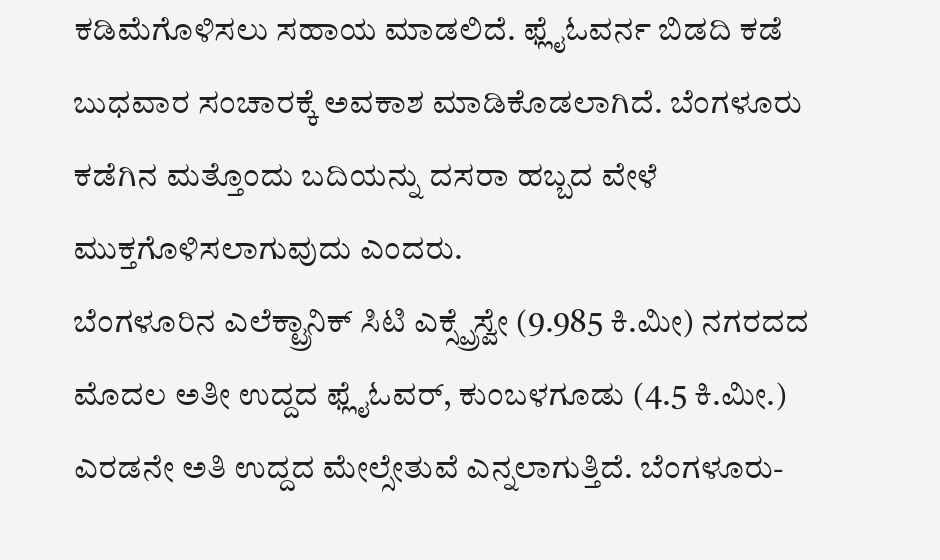ಕಡಿಮೆಗೊಳಿಸಲು ಸಹಾಯ ಮಾಡಲಿದೆ. ಫ್ಲೈಓವರ್ನ ಬಿಡದಿ ಕಡೆ ಬುಧವಾರ ಸಂಚಾರಕ್ಕೆ ಅವಕಾಶ ಮಾಡಿಕೊಡಲಾಗಿದೆ. ಬೆಂಗಳೂರು ಕಡೆಗಿನ ಮತ್ತೊಂದು ಬದಿಯನ್ನು ದಸರಾ ಹಬ್ಬದ ವೇಳೆ ಮುಕ್ತಗೊಳಿಸಲಾಗುವುದು ಎಂದರು.
ಬೆಂಗಳೂರಿನ ಎಲೆಕ್ಟ್ರಾನಿಕ್ ಸಿಟಿ ಎಕ್ಸ್ಪ್ರೆಸ್ವೇ (9.985 ಕಿ.ಮೀ) ನಗರದದ ಮೊದಲ ಅತೀ ಉದ್ದದ ಫ್ಲೈಓವರ್, ಕುಂಬಳಗೂಡು (4.5 ಕಿ.ಮೀ.) ಎರಡನೇ ಅತಿ ಉದ್ದದ ಮೇಲ್ಸೇತುವೆ ಎನ್ನಲಾಗುತ್ತಿದೆ. ಬೆಂಗಳೂರು-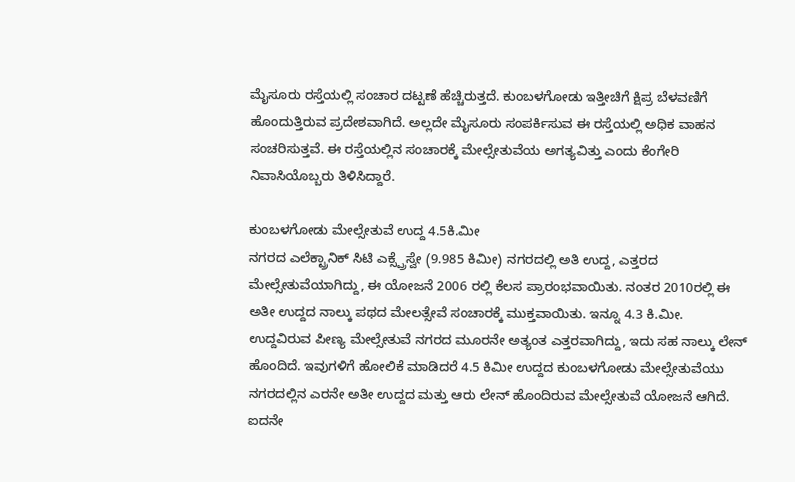ಮೈಸೂರು ರಸ್ತೆಯಲ್ಲಿ ಸಂಚಾರ ದಟ್ಟಣೆ ಹೆಚ್ಚಿರುತ್ತದೆ. ಕುಂಬಳಗೋಡು ಇತ್ತೀಚಿಗೆ ಕ್ಷಿಪ್ರ ಬೆಳವಣಿಗೆ ಹೊಂದುತ್ತಿರುವ ಪ್ರದೇಶವಾಗಿದೆ. ಅಲ್ಲದೇ ಮೈಸೂರು ಸಂಪರ್ಕಿಸುವ ಈ ರಸ್ತೆಯಲ್ಲಿ ಅಧಿಕ ವಾಹನ ಸಂಚರಿಸುತ್ತವೆ. ಈ ರಸ್ತೆಯಲ್ಲಿನ ಸಂಚಾರಕ್ಕೆ ಮೇಲ್ಸೇತುವೆಯ ಅಗತ್ಯವಿತ್ತು ಎಂದು ಕೆಂಗೇರಿ ನಿವಾಸಿಯೊಬ್ಬರು ತಿಳಿಸಿದ್ದಾರೆ.

ಕುಂಬಳಗೋಡು ಮೇಲ್ಸೇತುವೆ ಉದ್ದ 4.5ಕಿ.ಮೀ
ನಗರದ ಎಲೆಕ್ಟ್ರಾನಿಕ್ ಸಿಟಿ ಎಕ್ಸ್ಪ್ರೆಸ್ವೇ (9.985 ಕಿಮೀ) ನಗರದಲ್ಲಿ ಅತಿ ಉದ್ದ, ಎತ್ತರದ ಮೇಲ್ಸೇತುವೆಯಾಗಿದ್ದು, ಈ ಯೋಜನೆ 2006 ರಲ್ಲಿ ಕೆಲಸ ಪ್ರಾರಂಭವಾಯಿತು. ನಂತರ 2010ರಲ್ಲಿ ಈ ಅತೀ ಉದ್ದದ ನಾಲ್ಕು ಪಥದ ಮೇಲತ್ಸೇವೆ ಸಂಚಾರಕ್ಕೆ ಮುಕ್ತವಾಯಿತು. ಇನ್ನೂ 4.3 ಕಿ.ಮೀ. ಉದ್ದವಿರುವ ಪೀಣ್ಯ ಮೇಲ್ಸೇತುವೆ ನಗರದ ಮೂರನೇ ಅತ್ಯಂತ ಎತ್ತರವಾಗಿದ್ದು, ಇದು ಸಹ ನಾಲ್ಕು ಲೇನ್ ಹೊಂದಿದೆ. ಇವುಗಳಿಗೆ ಹೋಲಿಕೆ ಮಾಡಿದರೆ 4.5 ಕಿಮೀ ಉದ್ದದ ಕುಂಬಳಗೋಡು ಮೇಲ್ಸೇತುವೆಯು ನಗರದಲ್ಲಿನ ಎರನೇ ಅತೀ ಉದ್ದದ ಮತ್ತು ಆರು ಲೇನ್ ಹೊಂದಿರುವ ಮೇಲ್ಸೇತುವೆ ಯೋಜನೆ ಆಗಿದೆ.
ಐದನೇ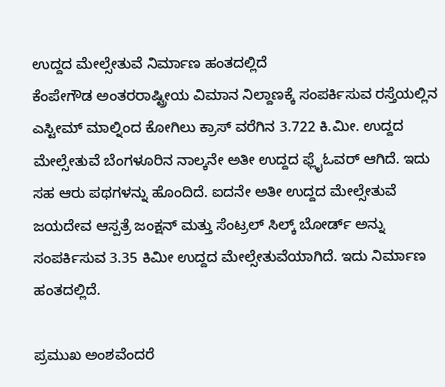ಉದ್ದದ ಮೇಲ್ಸೇತುವೆ ನಿರ್ಮಾಣ ಹಂತದಲ್ಲಿದೆ
ಕೆಂಪೇಗೌಡ ಅಂತರರಾಷ್ಟ್ರೀಯ ವಿಮಾನ ನಿಲ್ದಾಣಕ್ಕೆ ಸಂಪರ್ಕಿಸುವ ರಸ್ತೆಯಲ್ಲಿನ ಎಸ್ಟೀಮ್ ಮಾಲ್ನಿಂದ ಕೋಗಿಲು ಕ್ರಾಸ್ ವರೆಗಿನ 3.722 ಕಿ.ಮೀ. ಉದ್ದದ ಮೇಲ್ಸೇತುವೆ ಬೆಂಗಳೂರಿನ ನಾಲ್ಕನೇ ಅತೀ ಉದ್ದದ ಫ್ಲೈಓವರ್ ಆಗಿದೆ. ಇದು ಸಹ ಆರು ಪಥಗಳನ್ನು ಹೊಂದಿದೆ. ಐದನೇ ಅತೀ ಉದ್ದದ ಮೇಲ್ಸೇತುವೆ ಜಯದೇವ ಆಸ್ಪತ್ರೆ ಜಂಕ್ಷನ್ ಮತ್ತು ಸೆಂಟ್ರಲ್ ಸಿಲ್ಕ್ ಬೋರ್ಡ್ ಅನ್ನು ಸಂಪರ್ಕಿಸುವ 3.35 ಕಿಮೀ ಉದ್ದದ ಮೇಲ್ಸೇತುವೆಯಾಗಿದೆ. ಇದು ನಿರ್ಮಾಣ ಹಂತದಲ್ಲಿದೆ.

ಪ್ರಮುಖ ಅಂಶವೆಂದರೆ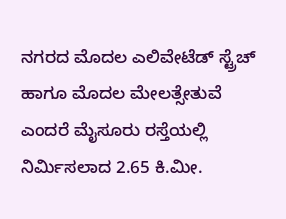ನಗರದ ಮೊದಲ ಎಲಿವೇಟೆಡ್ ಸ್ಟ್ರೆಚ್ ಹಾಗೂ ಮೊದಲ ಮೇಲತ್ಸೇತುವೆ ಎಂದರೆ ಮೈಸೂರು ರಸ್ತೆಯಲ್ಲಿ ನಿರ್ಮಿಸಲಾದ 2.65 ಕಿ.ಮೀ.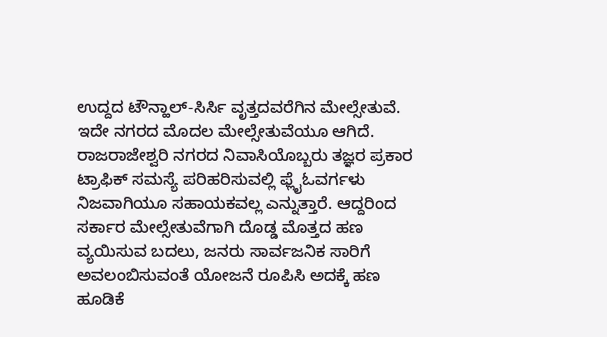ಉದ್ದದ ಟೌನ್ಹಾಲ್-ಸಿರ್ಸಿ ವೃತ್ತದವರೆಗಿನ ಮೇಲ್ಸೇತುವೆ. ಇದೇ ನಗರದ ಮೊದಲ ಮೇಲ್ಸೇತುವೆಯೂ ಆಗಿದೆ.
ರಾಜರಾಜೇಶ್ವರಿ ನಗರದ ನಿವಾಸಿಯೊಬ್ಬರು ತಜ್ಞರ ಪ್ರಕಾರ ಟ್ರಾಫಿಕ್ ಸಮಸ್ಯೆ ಪರಿಹರಿಸುವಲ್ಲಿ ಫ್ಲೈಓವರ್ಗಳು ನಿಜವಾಗಿಯೂ ಸಹಾಯಕವಲ್ಲ ಎನ್ನುತ್ತಾರೆ. ಆದ್ದರಿಂದ ಸರ್ಕಾರ ಮೇಲ್ಸೇತುವೆಗಾಗಿ ದೊಡ್ಡ ಮೊತ್ತದ ಹಣ ವ್ಯಯಿಸುವ ಬದಲು, ಜನರು ಸಾರ್ವಜನಿಕ ಸಾರಿಗೆ ಅವಲಂಬಿಸುವಂತೆ ಯೋಜನೆ ರೂಪಿಸಿ ಅದಕ್ಕೆ ಹಣ ಹೂಡಿಕೆ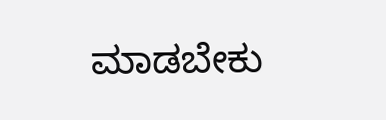ಮಾಡಬೇಕು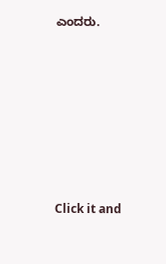ಎಂದರು.












Click it and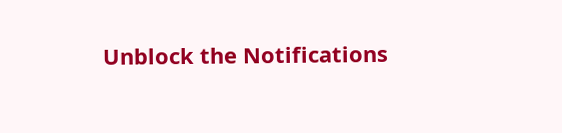Unblock the Notifications